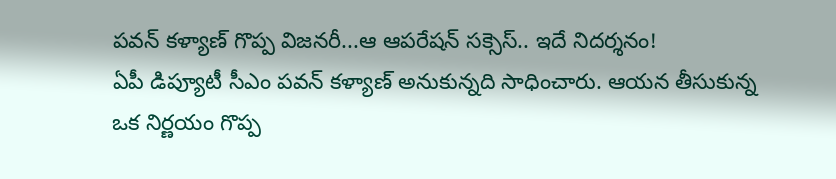పవన్ కళ్యాణ్ గొప్ప విజనరీ...ఆ ఆపరేషన్ సక్సెస్.. ఇదే నిదర్శనం!
ఏపీ డిప్యూటీ సీఎం పవన్ కళ్యాణ్ అనుకున్నది సాధించారు. ఆయన తీసుకున్న ఒక నిర్ణయం గొప్ప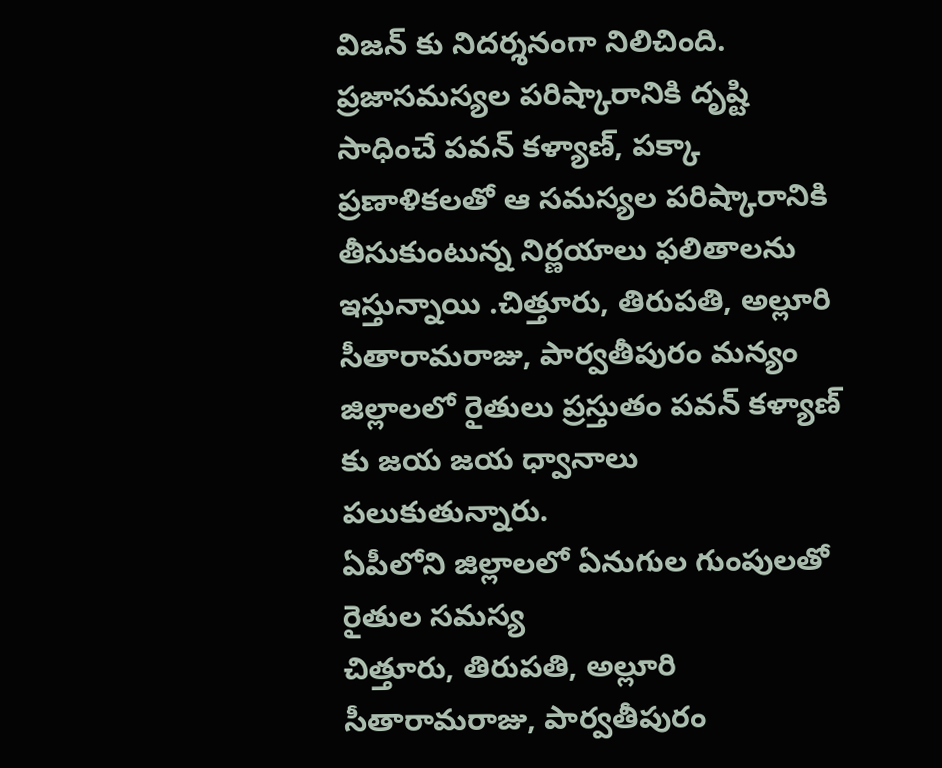విజన్ కు నిదర్శనంగా నిలిచింది. ప్రజాసమస్యల పరిష్కారానికి దృష్టి సాధించే పవన్ కళ్యాణ్, పక్కా ప్రణాళికలతో ఆ సమస్యల పరిష్కారానికి తీసుకుంటున్న నిర్ణయాలు ఫలితాలను ఇస్తున్నాయి .చిత్తూరు, తిరుపతి, అల్లూరి సీతారామరాజు, పార్వతీపురం మన్యం జిల్లాలలో రైతులు ప్రస్తుతం పవన్ కళ్యాణ్ కు జయ జయ ధ్వానాలు పలుకుతున్నారు.
ఏపీలోని జిల్లాలలో ఏనుగుల గుంపులతో రైతుల సమస్య
చిత్తూరు, తిరుపతి, అల్లూరి సీతారామరాజు, పార్వతీపురం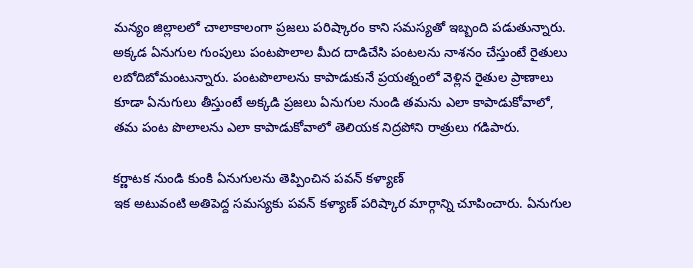మన్యం జిల్లాలలో చాలాకాలంగా ప్రజలు పరిష్కారం కాని సమస్యతో ఇబ్బంది పడుతున్నారు. అక్కడ ఏనుగుల గుంపులు పంటపొలాల మీద దాడిచేసి పంటలను నాశనం చేస్తుంటే రైతులు లబోదిబోమంటున్నారు. పంటపొలాలను కాపాడుకునే ప్రయత్నంలో వెళ్లిన రైతుల ప్రాణాలు కూడా ఏనుగులు తీస్తుంటే అక్కడి ప్రజలు ఏనుగుల నుండి తమను ఎలా కాపాడుకోవాలో, తమ పంట పొలాలను ఎలా కాపాడుకోవాలో తెలియక నిద్రపోని రాత్రులు గడిపారు.

కర్ణాటక నుండి కుంకి ఏనుగులను తెప్పించిన పవన్ కళ్యాణ్
ఇక అటువంటి అతిపెద్ద సమస్యకు పవన్ కళ్యాణ్ పరిష్కార మార్గాన్ని చూపించారు. ఏనుగుల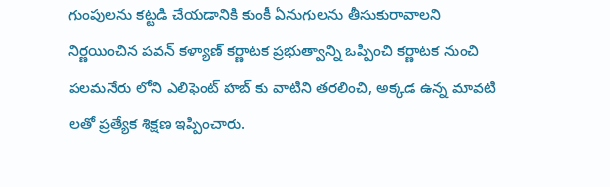గుంపులను కట్టడి చేయడానికి కుంకీ ఏనుగులను తీసుకురావాలని నిర్ణయించిన పవన్ కళ్యాణ్ కర్ణాటక ప్రభుత్వాన్ని ఒప్పించి కర్ణాటక నుంచి పలమనేరు లోని ఎలిఫెంట్ హబ్ కు వాటిని తరలించి, అక్కడ ఉన్న మావటి లతో ప్రత్యేక శిక్షణ ఇప్పించారు.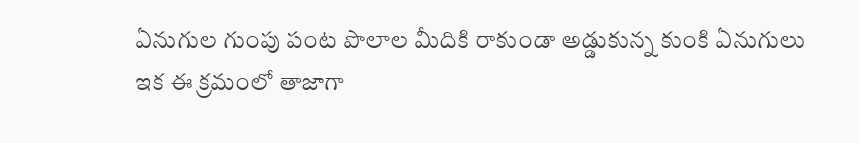ఏనుగుల గుంపు పంట పొలాల మీదికి రాకుండా అడ్డుకున్న కుంకి ఏనుగులు
ఇక ఈ క్రమంలో తాజాగా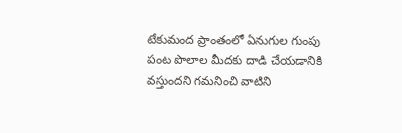టేకుమంద ప్రాంతంలో ఏనుగుల గుంపు పంట పొలాల మీదకు దాడి చేయడానికి వస్తుందని గమనించి వాటిని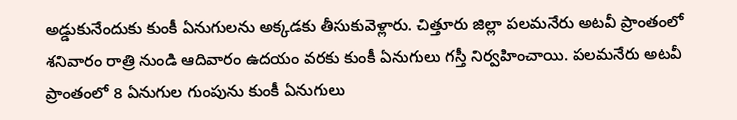అడ్డుకునేందుకు కుంకీ ఏనుగులను అక్కడకు తీసుకువెళ్లారు. చిత్తూరు జిల్లా పలమనేరు అటవీ ప్రాంతంలో శనివారం రాత్రి నుండి ఆదివారం ఉదయం వరకు కుంకీ ఏనుగులు గస్తీ నిర్వహించాయి. పలమనేరు అటవీ ప్రాంతంలో 8 ఏనుగుల గుంపును కుంకీ ఏనుగులు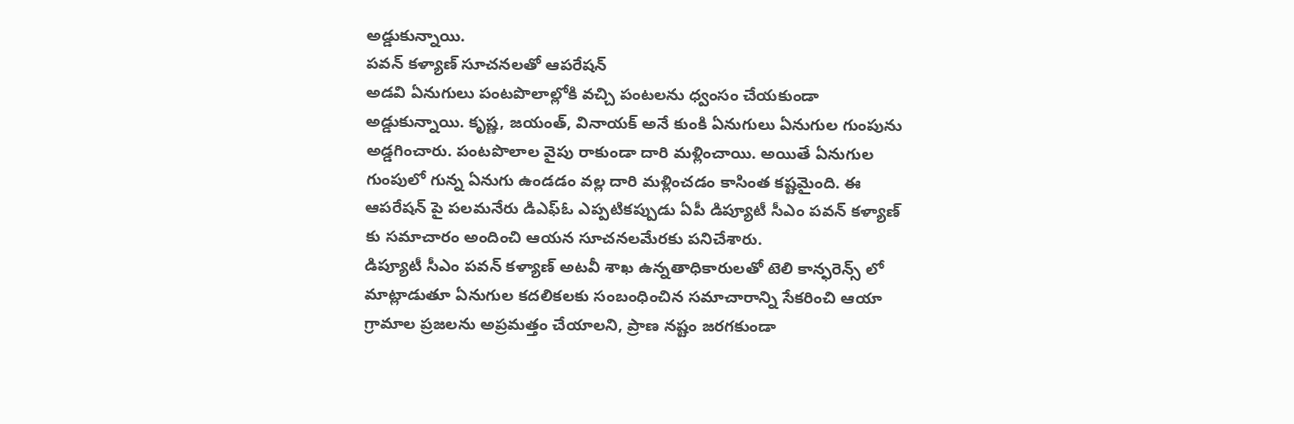అడ్డుకున్నాయి.
పవన్ కళ్యాణ్ సూచనలతో ఆపరేషన్
అడవి ఏనుగులు పంటపొలాల్లోకి వచ్చి పంటలను ధ్వంసం చేయకుండా అడ్డుకున్నాయి. కృష్ణ, జయంత్, వినాయక్ అనే కుంకి ఏనుగులు ఏనుగుల గుంపును అడ్డగించారు. పంటపొలాల వైపు రాకుండా దారి మళ్లించాయి. అయితే ఏనుగుల గుంపులో గున్న ఏనుగు ఉండడం వల్ల దారి మళ్లించడం కాసింత కష్టమైంది. ఈ ఆపరేషన్ పై పలమనేరు డిఎఫ్ఓ ఎప్పటికప్పుడు ఏపీ డిప్యూటీ సీఎం పవన్ కళ్యాణ్ కు సమాచారం అందించి ఆయన సూచనలమేరకు పనిచేశారు.
డిప్యూటీ సీఎం పవన్ కళ్యాణ్ అటవీ శాఖ ఉన్నతాధికారులతో టెలి కాన్ఫరెన్స్ లో మాట్లాడుతూ ఏనుగుల కదలికలకు సంబంధించిన సమాచారాన్ని సేకరించి ఆయా గ్రామాల ప్రజలను అప్రమత్తం చేయాలని, ప్రాణ నష్టం జరగకుండా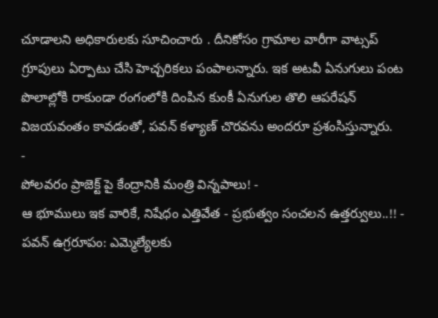చూడాలని అధికారులకు సూచించారు . దీనికోసం గ్రామాల వారీగా వాట్సప్ గ్రూపులు ఏర్పాటు చేసి హెచ్చరికలు పంపాలన్నారు. ఇక అటవీ ఏనుగులు పంట పొలాల్లోకి రాకుండా రంగంలోకి దింపిన కుంకీ ఏనుగుల తొలి ఆపరేషన్ విజయవంతం కావడంతో, పవన్ కళ్యాణ్ చొరవను అందరూ ప్రశంసిస్తున్నారు.
-
పోలవరం ప్రాజెక్ట్ పై కేంద్రానికి మంత్రి విన్నపాలు! -
ఆ భూములు ఇక వారికే, నిషేధం ఎత్తివేత - ప్రభుత్వం సంచలన ఉత్తర్వులు..!! -
పవన్ ఉగ్రరూపం: ఎమ్మెల్యేలకు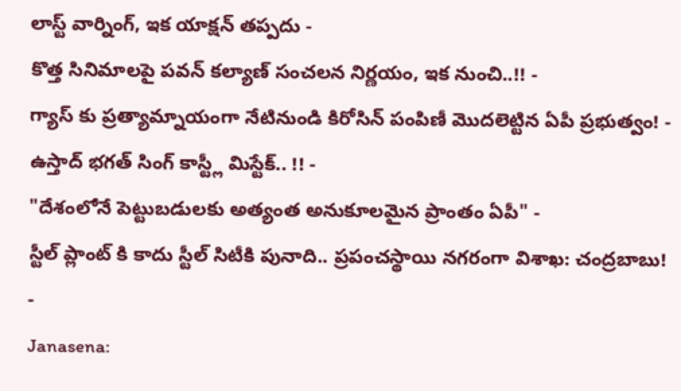లాస్ట్ వార్నింగ్, ఇక యాక్షన్ తప్పదు -
కొత్త సినిమాలపై పవన్ కల్యాణ్ సంచలన నిర్ణయం, ఇక నుంచి..!! -
గ్యాస్ కు ప్రత్యామ్నాయంగా నేటినుండి కిరోసిన్ పంపిణీ మొదలెట్టిన ఏపీ ప్రభుత్వం! -
ఉస్తాద్ భగత్ సింగ్ కాస్ట్లీ మిస్టేక్.. !! -
"దేశంలోనే పెట్టుబడులకు అత్యంత అనుకూలమైన ప్రాంతం ఏపీ" -
స్టీల్ ప్లాంట్ కి కాదు స్టీల్ సిటీకి పునాది.. ప్రపంచస్థాయి నగరంగా విశాఖ: చంద్రబాబు! -
Janasena: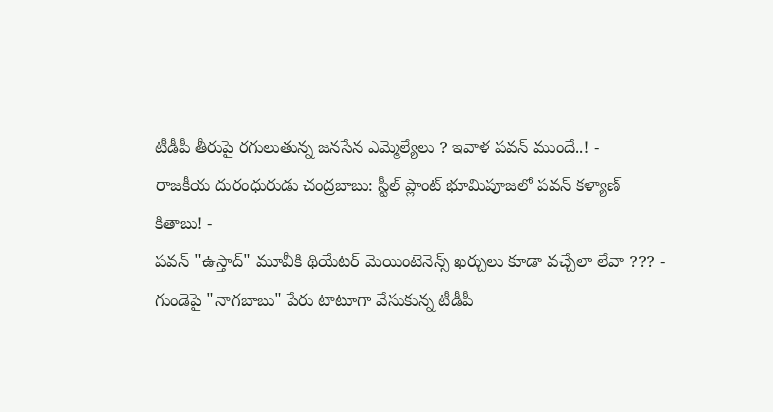టీడీపీ తీరుపై రగులుతున్న జనసేన ఎమ్మెల్యేలు ? ఇవాళ పవన్ ముందే..! -
రాజకీయ దురంధురుడు చంద్రబాబు: స్టీల్ ప్లాంట్ భూమిపూజలో పవన్ కళ్యాణ్ కితాబు! -
పవన్ "ఉస్తాద్" మూవీకి థియేటర్ మెయింటెనెన్స్ ఖర్చులు కూడా వచ్చేలా లేవా ??? -
గుండెపై "నాగబాబు" పేరు టాటూగా వేసుకున్న టీడీపీ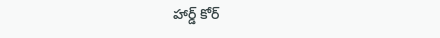హార్డ్ కోర్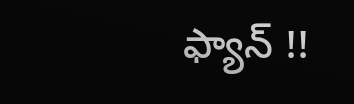ఫ్యాన్ !!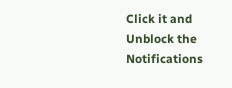Click it and Unblock the Notifications